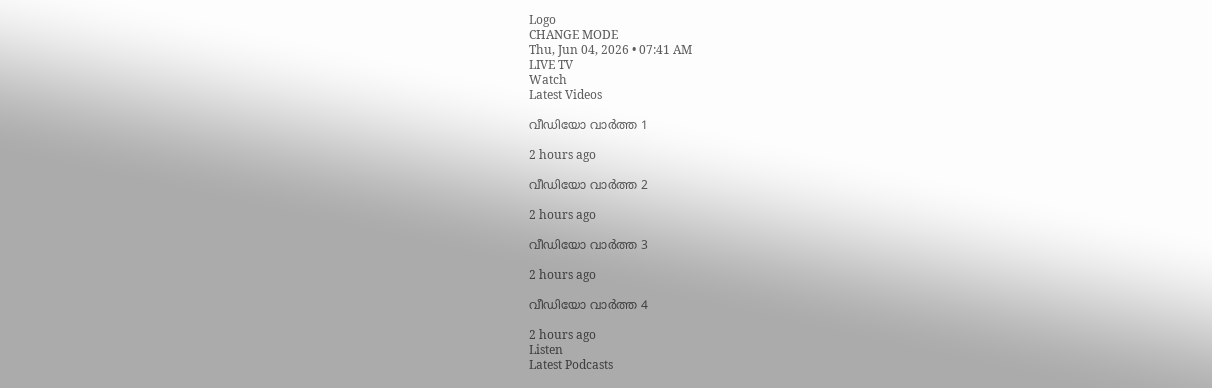Logo
CHANGE MODE
Thu, Jun 04, 2026 • 07:41 AM
LIVE TV
Watch
Latest Videos

വീഡിയോ വാർത്ത 1

2 hours ago

വീഡിയോ വാർത്ത 2

2 hours ago

വീഡിയോ വാർത്ത 3

2 hours ago

വീഡിയോ വാർത്ത 4

2 hours ago
Listen
Latest Podcasts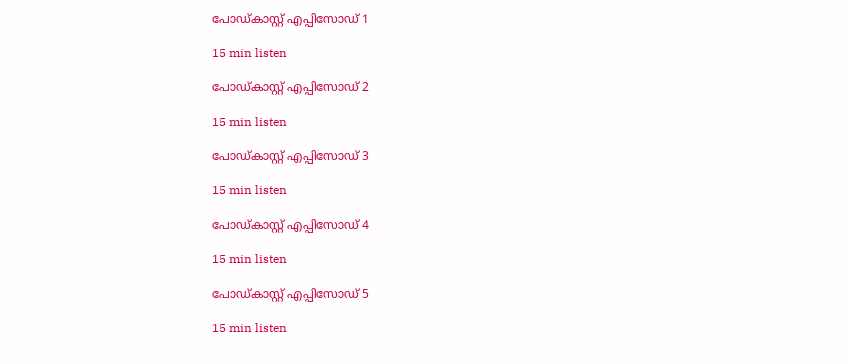പോഡ്കാസ്റ്റ് എപ്പിസോഡ് 1

15 min listen

പോഡ്കാസ്റ്റ് എപ്പിസോഡ് 2

15 min listen

പോഡ്കാസ്റ്റ് എപ്പിസോഡ് 3

15 min listen

പോഡ്കാസ്റ്റ് എപ്പിസോഡ് 4

15 min listen

പോഡ്കാസ്റ്റ് എപ്പിസോഡ് 5

15 min listen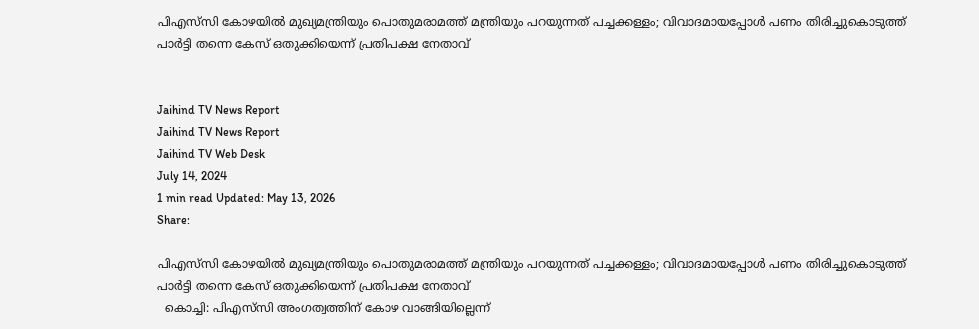പിഎസ്‌സി കോഴയില്‍ മുഖ്യമന്ത്രിയും പൊതുമരാമത്ത് മന്ത്രിയും പറയുന്നത് പച്ചക്കള്ളം; വിവാദമായപ്പോള്‍ പണം തിരിച്ചുകൊടുത്ത് പാര്‍ട്ടി തന്നെ കേസ് ഒതുക്കിയെന്ന് പ്രതിപക്ഷ നേതാവ്


Jaihind TV News Report
Jaihind TV News Report
Jaihind TV Web Desk
July 14, 2024
1 min read Updated: May 13, 2026
Share:

പിഎസ്‌സി കോഴയില്‍ മുഖ്യമന്ത്രിയും പൊതുമരാമത്ത് മന്ത്രിയും പറയുന്നത് പച്ചക്കള്ളം; വിവാദമായപ്പോള്‍ പണം തിരിച്ചുകൊടുത്ത് പാര്‍ട്ടി തന്നെ കേസ് ഒതുക്കിയെന്ന് പ്രതിപക്ഷ നേതാവ്
  കൊച്ചി: പിഎസ്‌സി അംഗത്വത്തിന് കോഴ വാങ്ങിയില്ലെന്ന്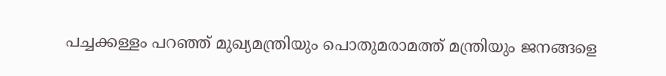പച്ചക്കള്ളം പറഞ്ഞ് മുഖ്യമന്ത്രിയും പൊതുമരാമത്ത് മന്ത്രിയും ജനങ്ങളെ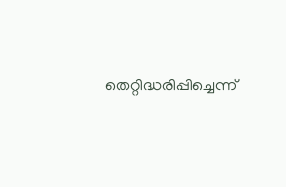തെറ്റിദ്ധരിപ്പിച്ചെന്ന്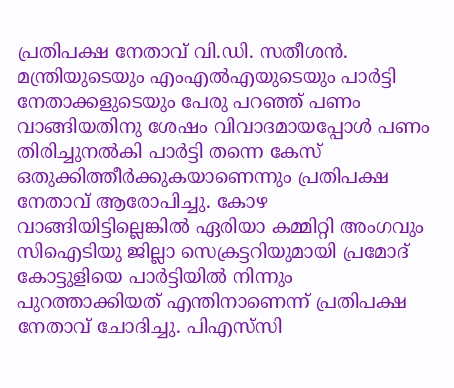പ്രതിപക്ഷ നേതാവ് വി.ഡി. സതീശന്‍. മന്ത്രിയുടെയും എംഎല്‍എയുടെയും പാര്‍ട്ടി നേതാക്കളുടെയും പേരു പറഞ്ഞ് പണം വാങ്ങിയതിനു ശേഷം വിവാദമായപ്പോള്‍ പണം തിരിച്ചുനല്‍കി പാര്‍ട്ടി തന്നെ കേസ് ഒതുക്കിത്തീര്‍ക്കുകയാണെന്നും പ്രതിപക്ഷ നേതാവ് ആരോപിച്ചു. കോഴ വാങ്ങിയിട്ടില്ലെങ്കില്‍ ഏരിയാ കമ്മിറ്റി അംഗവും സിഐടിയു ജില്ലാ സെക്രട്ടറിയുമായി പ്രമോദ് കോട്ടുളിയെ പാര്‍ട്ടിയില്‍ നിന്നും പുറത്താക്കിയത് എന്തിനാണെന്ന് പ്രതിപക്ഷ നേതാവ് ചോദിച്ചു. പിഎസ്‌സി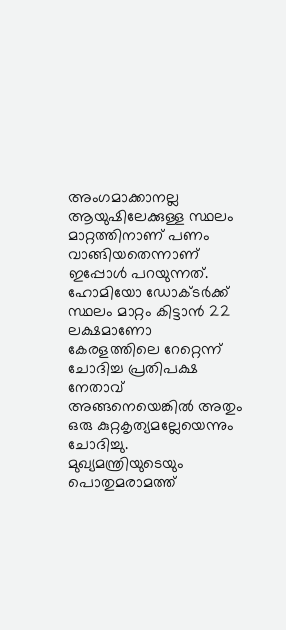അംഗമാക്കാനല്ല ആയുഷിലേക്കുള്ള സ്ഥലം മാറ്റത്തിനാണ് പണം വാങ്ങിയതെന്നാണ് ഇപ്പോള്‍ പറയുന്നത്. ഹോമിയോ ഡോക്ടര്‍ക്ക് സ്ഥലം മാറ്റം കിട്ടാന്‍ 22 ലക്ഷമാണോ കേരളത്തിലെ റേറ്റെന്ന് ചോദിച്ച പ്രതിപക്ഷ നേതാവ് അങ്ങനെയെങ്കില്‍ അതും ഒരു കുറ്റകൃത്യമല്ലേയെന്നും ചോദിച്ചു. മുഖ്യമന്ത്രിയുടെയും പൊതുമരാമത്ത്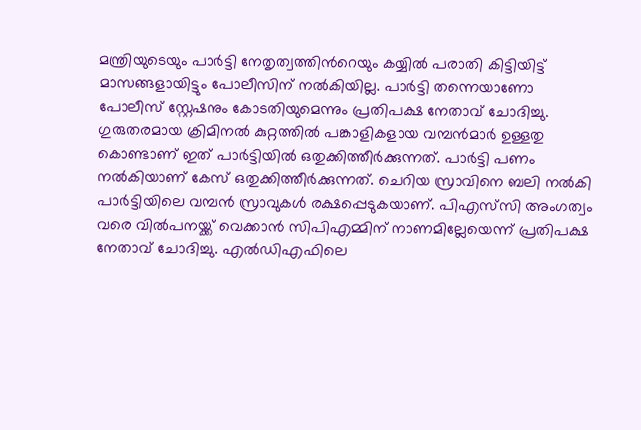മന്ത്രിയുടെയും പാര്‍ട്ടി നേതൃത്വത്തിന്‍റെയും കയ്യില്‍ പരാതി കിട്ടിയിട്ട് മാസങ്ങളായിട്ടും പോലീസിന് നല്‍കിയില്ല. പാര്‍ട്ടി തന്നെയാണോ പോലീസ് സ്റ്റേഷനും കോടതിയുമെന്നും പ്രതിപക്ഷ നേതാവ് ചോദിച്ചു. ഗുരുതരമായ ക്രിമിനല്‍ കുറ്റത്തില്‍ പങ്കാളികളായ വമ്പന്‍മാര്‍ ഉള്ളതു കൊണ്ടാണ് ഇത് പാര്‍ട്ടിയില്‍ ഒതുക്കിത്തീര്‍ക്കുന്നത്. പാര്‍ട്ടി പണം നല്‍കിയാണ് കേസ് ഒതുക്കിത്തീര്‍ക്കുന്നത്. ചെറിയ സ്രാവിനെ ബലി നല്‍കി പാര്‍ട്ടിയിലെ വമ്പന്‍ സ്രാവുകള്‍ രക്ഷപ്പെടുകയാണ്. പിഎസ്‌സി അംഗത്വം വരെ വില്‍പനയ്ക്ക് വെക്കാന്‍ സിപിഎമ്മിന് നാണമില്ലേയെന്ന് പ്രതിപക്ഷ നേതാവ് ചോദിച്ചു. എല്‍ഡിഎഫിലെ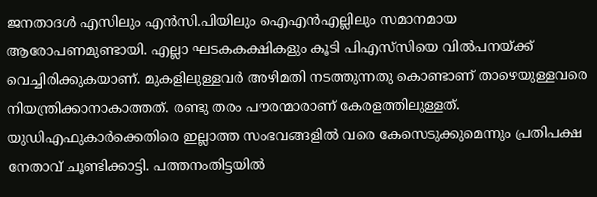ജനതാദള്‍ എസിലും എന്‍സി.പിയിലും ഐഎന്‍എല്ലിലും സമാനമായ ആരോപണമുണ്ടായി. എല്ലാ ഘടകകക്ഷികളും കൂടി പിഎസ്‌സിയെ വില്‍പനയ്ക്ക് വെച്ചിരിക്കുകയാണ്. മുകളിലുള്ളവര്‍ അഴിമതി നടത്തുന്നതു കൊണ്ടാണ് താഴെയുള്ളവരെ നിയന്ത്രിക്കാനാകാത്തത്. രണ്ടു തരം പൗരന്മാരാണ് കേരളത്തിലുള്ളത്. യുഡിഎഫുകാര്‍ക്കെതിരെ ഇല്ലാത്ത സംഭവങ്ങളില്‍ വരെ കേസെടുക്കുമെന്നും പ്രതിപക്ഷ നേതാവ് ചൂണ്ടിക്കാട്ടി. പത്തനംതിട്ടയില്‍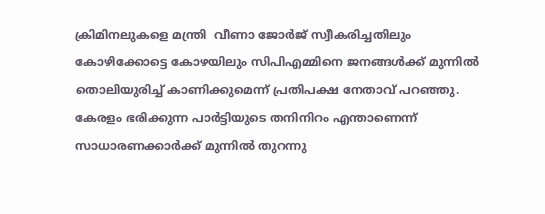ക്രിമിനലുകളെ മന്ത്രി  വീണാ ജോര്‍ജ് സ്വീകരിച്ചതിലും കോഴിക്കോട്ടെ കോഴയിലും സിപിഎമ്മിനെ ജനങ്ങള്‍ക്ക് മുന്നില്‍ തൊലിയുരിച്ച് കാണിക്കുമെന്ന് പ്രതിപക്ഷ നേതാവ് പറഞ്ഞു.  കേരളം ഭരിക്കുന്ന പാര്‍ട്ടിയുടെ തനിനിറം എന്താണെന്ന് സാധാരണക്കാര്‍ക്ക് മുന്നില്‍ തുറന്നു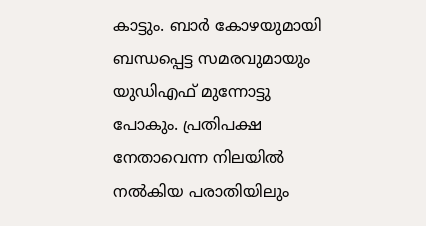കാട്ടും. ബാര്‍ കോഴയുമായി ബന്ധപ്പെട്ട സമരവുമായും യുഡിഎഫ് മുന്നോട്ടു പോകും. പ്രതിപക്ഷ നേതാവെന്ന നിലയില്‍ നല്‍കിയ പരാതിയിലും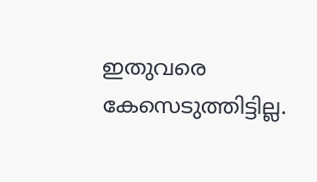ഇതുവരെ കേസെടുത്തിട്ടില്ല.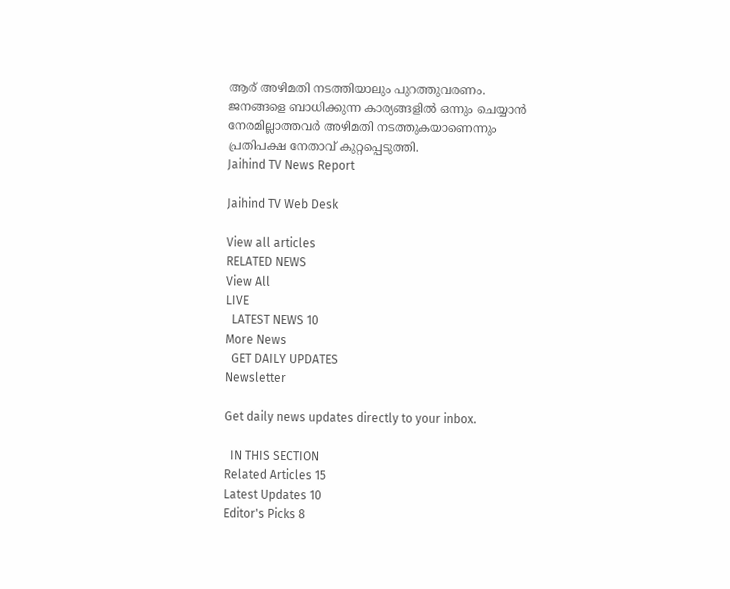ആര് അഴിമതി നടത്തിയാലും പുറത്തുവരണം. ജനങ്ങളെ ബാധിക്കുന്ന കാര്യങ്ങളില്‍ ഒന്നും ചെയ്യാന്‍ നേരമില്ലാത്തവര്‍ അഴിമതി നടത്തുകയാണെന്നും പ്രതിപക്ഷ നേതാവ് കുറ്റപ്പെടുത്തി.
Jaihind TV News Report

Jaihind TV Web Desk

View all articles
RELATED NEWS
View All
LIVE
  LATEST NEWS 10
More News
  GET DAILY UPDATES
Newsletter

Get daily news updates directly to your inbox.

  IN THIS SECTION
Related Articles 15
Latest Updates 10
Editor's Picks 8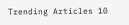Trending Articles 10